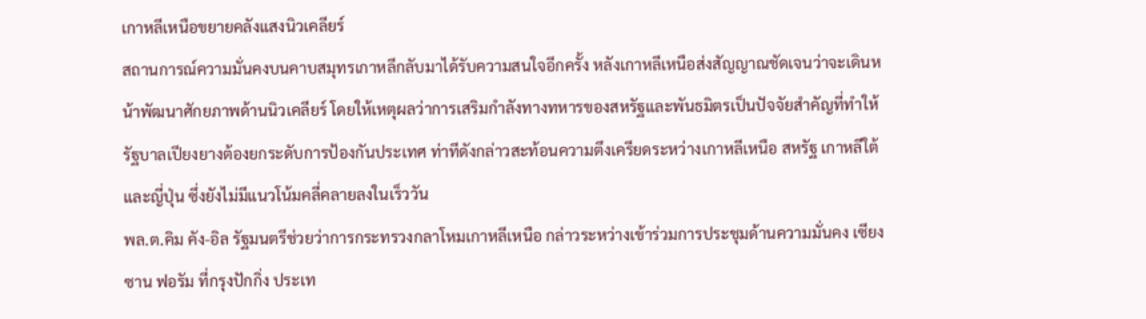เกาหลีเหนือขยายคลังแสงนิวเคลียร์
สถานการณ์ความมั่นคงบนคาบสมุทรเกาหลีกลับมาได้รับความสนใจอีกครั้ง หลังเกาหลีเหนือส่งสัญญาณชัดเจนว่าจะเดินหน้าพัฒนาศักยภาพด้านนิวเคลียร์ โดยให้เหตุผลว่าการเสริมกำลังทางทหารของสหรัฐและพันธมิตรเป็นปัจจัยสำคัญที่ทำให้รัฐบาลเปียงยางต้องยกระดับการป้องกันประเทศ ท่าทีดังกล่าวสะท้อนความตึงเครียดระหว่างเกาหลีเหนือ สหรัฐ เกาหลีใต้ และญี่ปุ่น ซึ่งยังไม่มีแนวโน้มคลี่คลายลงในเร็ววัน
พล.ต.คิม คัง-อิล รัฐมนตรีช่วยว่าการกระทรวงกลาโหมเกาหลีเหนือ กล่าวระหว่างเข้าร่วมการประชุมด้านความมั่นคง เซียงซาน ฟอรัม ที่กรุงปักกิ่ง ประเท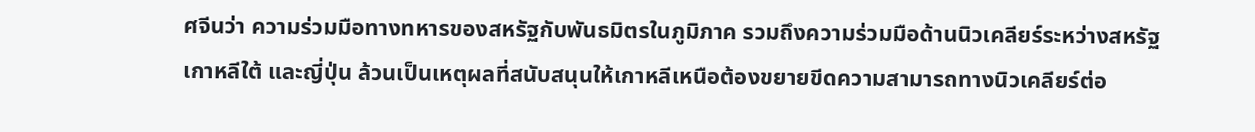ศจีนว่า ความร่วมมือทางทหารของสหรัฐกับพันธมิตรในภูมิภาค รวมถึงความร่วมมือด้านนิวเคลียร์ระหว่างสหรัฐ เกาหลีใต้ และญี่ปุ่น ล้วนเป็นเหตุผลที่สนับสนุนให้เกาหลีเหนือต้องขยายขีดความสามารถทางนิวเคลียร์ต่อ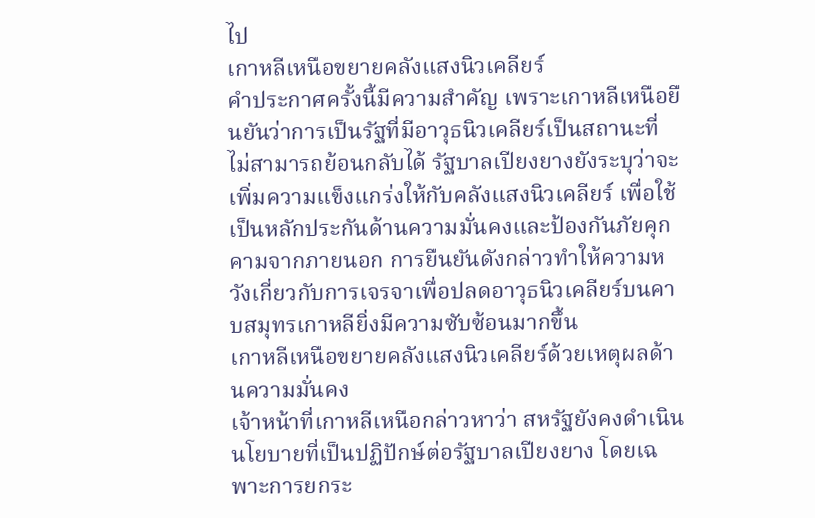ไป
เกาหลีเหนือขยายคลังแสงนิวเคลียร์
คำประกาศครั้งนี้มีความสำคัญ เพราะเกาหลีเหนือยืนยันว่าการเป็นรัฐที่มีอาวุธนิวเคลียร์เป็นสถานะที่ไม่สามารถย้อนกลับได้ รัฐบาลเปียงยางยังระบุว่าจะเพิ่มความแข็งแกร่งให้กับคลังแสงนิวเคลียร์ เพื่อใช้เป็นหลักประกันด้านความมั่นคงและป้องกันภัยคุกคามจากภายนอก การยืนยันดังกล่าวทำให้ความหวังเกี่ยวกับการเจรจาเพื่อปลดอาวุธนิวเคลียร์บนคาบสมุทรเกาหลียิ่งมีความซับซ้อนมากขึ้น
เกาหลีเหนือขยายคลังแสงนิวเคลียร์ด้วยเหตุผลด้านความมั่นคง
เจ้าหน้าที่เกาหลีเหนือกล่าวหาว่า สหรัฐยังคงดำเนินนโยบายที่เป็นปฏิปักษ์ต่อรัฐบาลเปียงยาง โดยเฉพาะการยกระ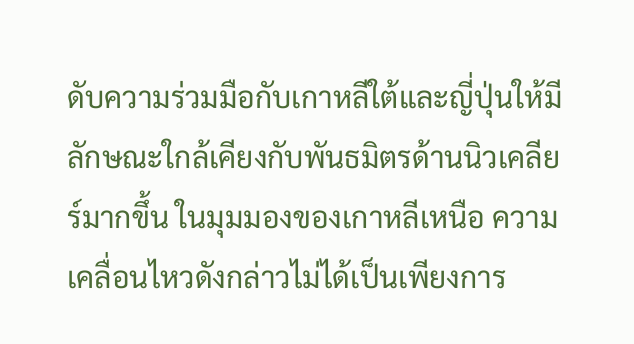ดับความร่วมมือกับเกาหลีใต้และญี่ปุ่นให้มีลักษณะใกล้เคียงกับพันธมิตรด้านนิวเคลียร์มากขึ้น ในมุมมองของเกาหลีเหนือ ความเคลื่อนไหวดังกล่าวไม่ได้เป็นเพียงการ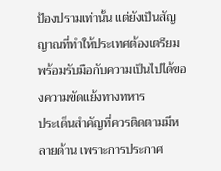ป้องปรามเท่านั้น แต่ยังเป็นสัญญาณที่ทำให้ประเทศต้องเตรียมพร้อมรับมือกับความเป็นไปได้ของความขัดแย้งทางทหาร
ประเด็นสำคัญที่ควรติดตามมีหลายด้าน เพราะการประกาศ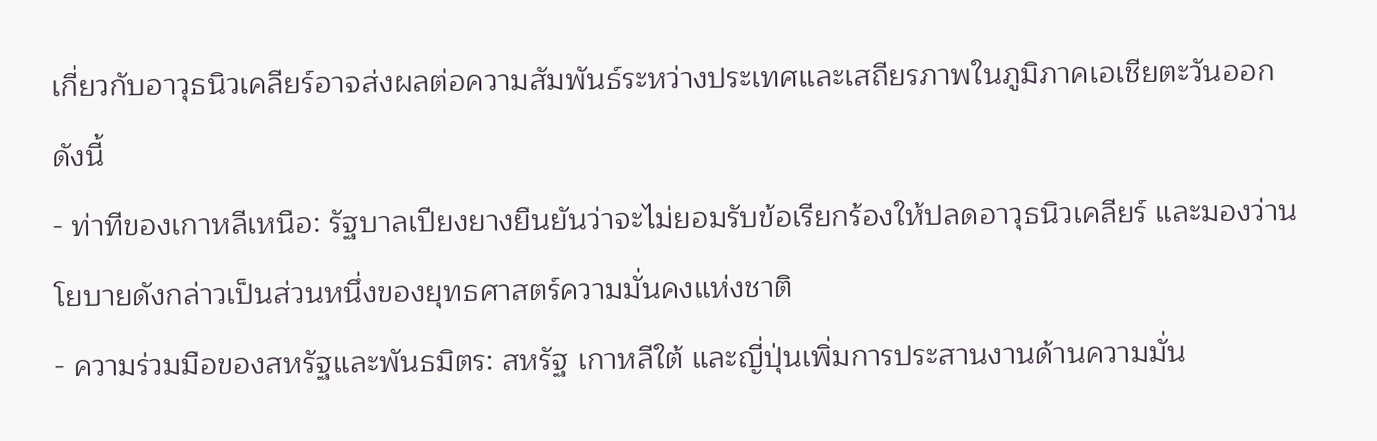เกี่ยวกับอาวุธนิวเคลียร์อาจส่งผลต่อความสัมพันธ์ระหว่างประเทศและเสถียรภาพในภูมิภาคเอเชียตะวันออก ดังนี้
- ท่าทีของเกาหลีเหนือ: รัฐบาลเปียงยางยืนยันว่าจะไม่ยอมรับข้อเรียกร้องให้ปลดอาวุธนิวเคลียร์ และมองว่านโยบายดังกล่าวเป็นส่วนหนึ่งของยุทธศาสตร์ความมั่นคงแห่งชาติ
- ความร่วมมือของสหรัฐและพันธมิตร: สหรัฐ เกาหลีใต้ และญี่ปุ่นเพิ่มการประสานงานด้านความมั่น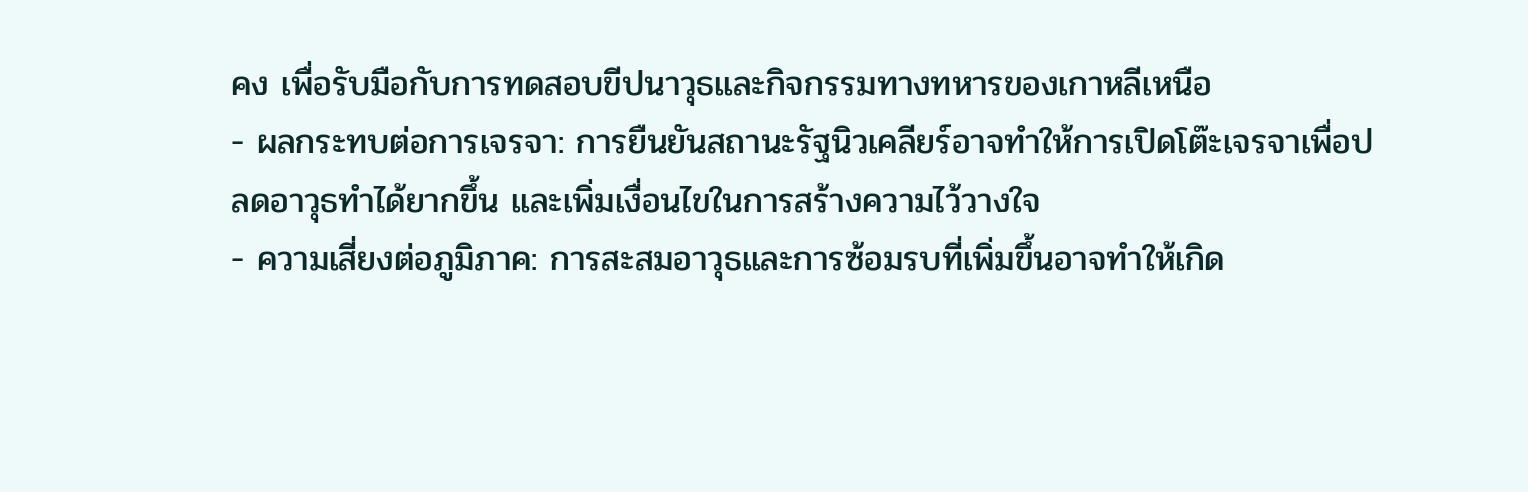คง เพื่อรับมือกับการทดสอบขีปนาวุธและกิจกรรมทางทหารของเกาหลีเหนือ
- ผลกระทบต่อการเจรจา: การยืนยันสถานะรัฐนิวเคลียร์อาจทำให้การเปิดโต๊ะเจรจาเพื่อปลดอาวุธทำได้ยากขึ้น และเพิ่มเงื่อนไขในการสร้างความไว้วางใจ
- ความเสี่ยงต่อภูมิภาค: การสะสมอาวุธและการซ้อมรบที่เพิ่มขึ้นอาจทำให้เกิด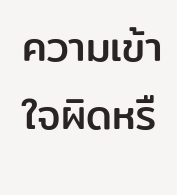ความเข้าใจผิดหรื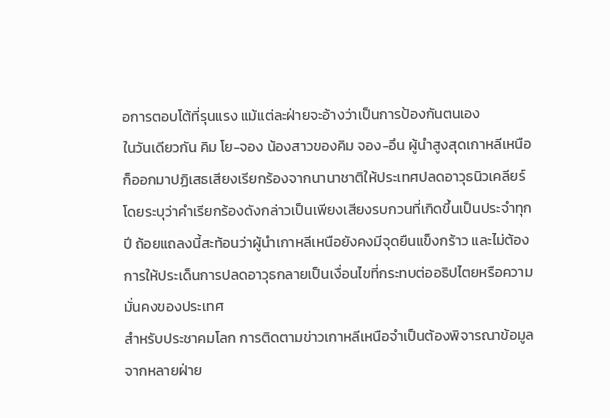อการตอบโต้ที่รุนแรง แม้แต่ละฝ่ายจะอ้างว่าเป็นการป้องกันตนเอง
ในวันเดียวกัน คิม โย-จอง น้องสาวของคิม จอง-อึน ผู้นำสูงสุดเกาหลีเหนือ ก็ออกมาปฏิเสธเสียงเรียกร้องจากนานาชาติให้ประเทศปลดอาวุธนิวเคลียร์ โดยระบุว่าคำเรียกร้องดังกล่าวเป็นเพียงเสียงรบกวนที่เกิดขึ้นเป็นประจำทุกปี ถ้อยแถลงนี้สะท้อนว่าผู้นำเกาหลีเหนือยังคงมีจุดยืนแข็งกร้าว และไม่ต้องการให้ประเด็นการปลดอาวุธกลายเป็นเงื่อนไขที่กระทบต่ออธิปไตยหรือความมั่นคงของประเทศ
สำหรับประชาคมโลก การติดตามข่าวเกาหลีเหนือจำเป็นต้องพิจารณาข้อมูลจากหลายฝ่าย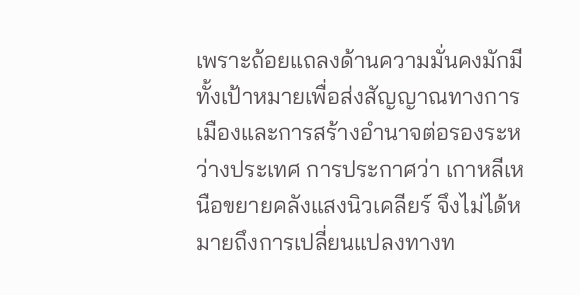เพราะถ้อยแถลงด้านความมั่นคงมักมีทั้งเป้าหมายเพื่อส่งสัญญาณทางการเมืองและการสร้างอำนาจต่อรองระหว่างประเทศ การประกาศว่า เกาหลีเหนือขยายคลังแสงนิวเคลียร์ จึงไม่ได้หมายถึงการเปลี่ยนแปลงทางท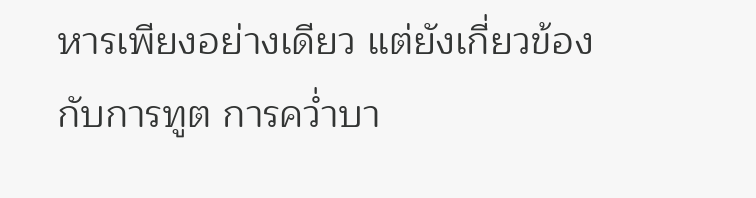หารเพียงอย่างเดียว แต่ยังเกี่ยวข้องกับการทูต การคว่ำบา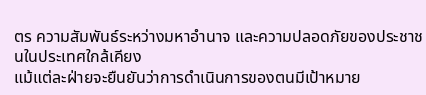ตร ความสัมพันธ์ระหว่างมหาอำนาจ และความปลอดภัยของประชาชนในประเทศใกล้เคียง
แม้แต่ละฝ่ายจะยืนยันว่าการดำเนินการของตนมีเป้าหมาย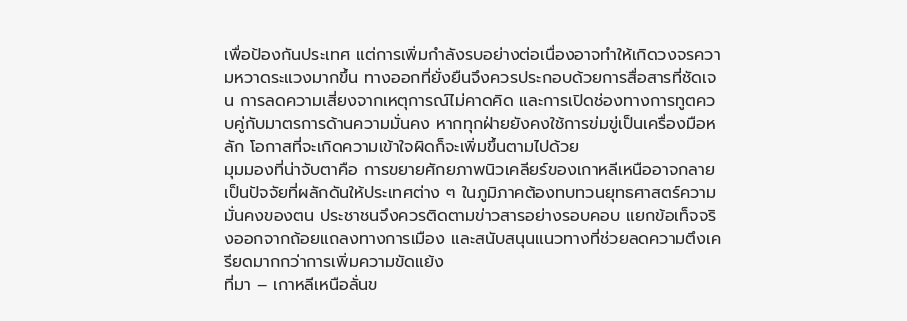เพื่อป้องกันประเทศ แต่การเพิ่มกำลังรบอย่างต่อเนื่องอาจทำให้เกิดวงจรความหวาดระแวงมากขึ้น ทางออกที่ยั่งยืนจึงควรประกอบด้วยการสื่อสารที่ชัดเจน การลดความเสี่ยงจากเหตุการณ์ไม่คาดคิด และการเปิดช่องทางการทูตควบคู่กับมาตรการด้านความมั่นคง หากทุกฝ่ายยังคงใช้การข่มขู่เป็นเครื่องมือหลัก โอกาสที่จะเกิดความเข้าใจผิดก็จะเพิ่มขึ้นตามไปด้วย
มุมมองที่น่าจับตาคือ การขยายศักยภาพนิวเคลียร์ของเกาหลีเหนืออาจกลายเป็นปัจจัยที่ผลักดันให้ประเทศต่าง ๆ ในภูมิภาคต้องทบทวนยุทธศาสตร์ความมั่นคงของตน ประชาชนจึงควรติดตามข่าวสารอย่างรอบคอบ แยกข้อเท็จจริงออกจากถ้อยแถลงทางการเมือง และสนับสนุนแนวทางที่ช่วยลดความตึงเครียดมากกว่าการเพิ่มความขัดแย้ง
ที่มา – เกาหลีเหนือลั่นข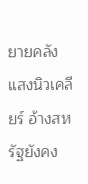ยายคลังแสงนิวเคลียร์ อ้างสหรัฐยังคง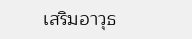เสริมอาวุธ